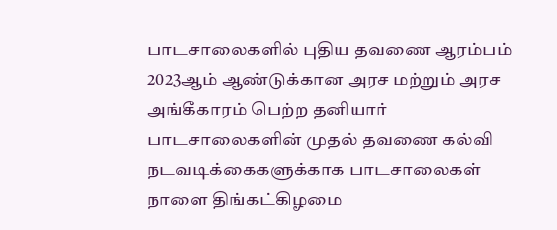பாடசாலைகளில் புதிய தவணை ஆரம்பம்
2023ஆம் ஆண்டுக்கான அரச மற்றும் அரச அங்கீகாரம் பெற்ற தனியார் பாடசாலைகளின் முதல் தவணை கல்வி நடவடிக்கைகளுக்காக பாடசாலைகள் நாளை திங்கட்கிழமை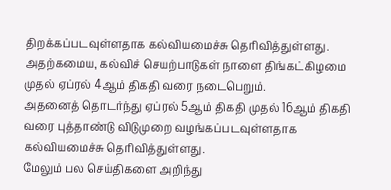திறக்கப்படவுள்ளதாக கல்வியமைச்சு தெரிவித்துள்ளது.
அதற்கமைய, கல்விச் செயற்பாடுகள் நாளை திங்கட்கிழமை முதல் ஏப்ரல் 4ஆம் திகதி வரை நடைபெறும்.
அதனைத் தொடர்ந்து ஏப்ரல் 5ஆம் திகதி முதல் 16ஆம் திகதி வரை புத்தாண்டு விடுமுறை வழங்கப்படவுள்ளதாக கல்வியமைச்சு தெரிவித்துள்ளது.
மேலும் பல செய்திகளை அறிந்து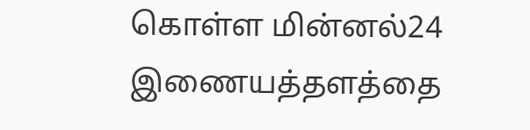கொள்ள மின்னல்24 இணையத்தளத்தை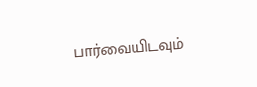பார்வையிடவும்